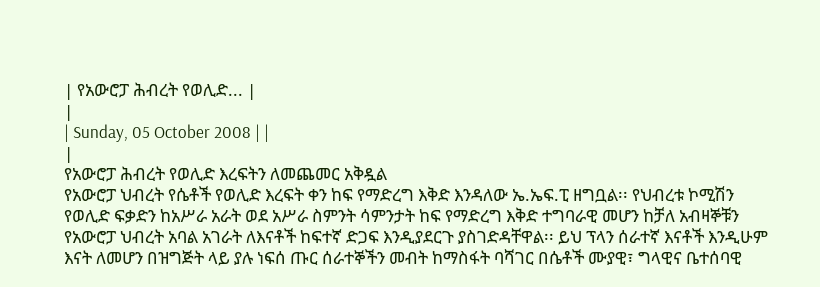| የአውሮፓ ሕብረት የወሊድ... |
|
| Sunday, 05 October 2008 | |
|
የአውሮፓ ሕብረት የወሊድ እረፍትን ለመጨመር አቅዷል
የአውሮፓ ህብረት የሴቶች የወሊድ እረፍት ቀን ከፍ የማድረግ እቅድ እንዳለው ኤ.ኤፍ.ፒ ዘግቧል፡፡ የህብረቱ ኮሚሽን የወሊድ ፍቃድን ከአሥራ አራት ወደ አሥራ ስምንት ሳምንታት ከፍ የማድረግ እቅድ ተግባራዊ መሆን ከቻለ አብዛኞቹን የአውሮፓ ህብረት አባል አገራት ለእናቶች ከፍተኛ ድጋፍ እንዲያደርጉ ያስገድዳቸዋል፡፡ ይህ ፕላን ሰራተኛ እናቶች እንዲሁም እናት ለመሆን በዝግጅት ላይ ያሉ ነፍሰ ጡር ሰራተኞችን መብት ከማስፋት ባሻገር በሴቶች ሙያዊ፣ ግላዊና ቤተሰባዊ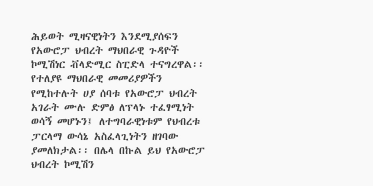ሕይወት ሚዛናዊነትን እንደሚያሰፍን የአውሮፓ ህብረት ማህበራዊ ጉዳዮች ኮሚሽነር ቭላድሚር ስፒድላ ተናግረዋል፡፡ የተለያዩ ማህበራዊ መመሪያዎችን የሚከተሉት ሀያ ሰባቱ የአውሮፓ ህብረት አገራት ሙሉ ድምፅ ለፕላኑ ተፈፃሚነት ወሳኝ መሆኑን፤ ለተግባራዊነቱም የህብረቱ ፓርላማ ውሳኔ አስፈላጊነትን ዘገባው ያመለክታል፡፡ በሌላ በኩል ይህ የአውሮፓ ህብረት ኮሚሽን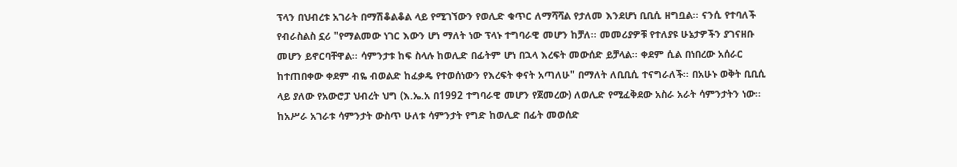ፕላን በህብረቱ አገራት በማሽቆልቆል ላይ የሚገኘውን የወሊድ ቁጥር ለማሻሻል የታለመ እንደሆነ ቢቢሲ ዘግቧል፡፡ ናንሲ የተባለች የብራስልስ ኗሪ "የማልመው ነገር እውን ሆነ ማለት ነው ፕላኑ ተግባራዊ መሆን ከቻለ፡፡ መመሪያዎቹ የተለያዩ ሁኔታዎችን ያገናዘቡ መሆን ይኖርባቸዋል፡፡ ሳምንታቱ ከፍ ስላሉ ከወሊድ በፊትም ሆነ በኋላ እረፍት መውሰድ ይቻላል፡፡ ቀደም ሲል በነበረው አሰራር ከተጠበቀው ቀደም ብዬ ብወልድ ከፈቃዴ የተወሰነውን የእረፍት ቀናት አጣለሁ" በማለት ለቢቢሲ ተናግራለች፡፡ በአሁኑ ወቅት ቢቢሲ ላይ ያለው የአውሮፓ ህብረት ህግ (እ.ኤ.አ በ1992 ተግባራዊ መሆን የጀመረው) ለወሊድ የሚፈቅደው አስራ አራት ሳምንታትን ነው፡፡ ከአሥራ አገራቱ ሳምንታት ውስጥ ሁለቱ ሳምንታት የግድ ከወሊድ በፊት መወሰድ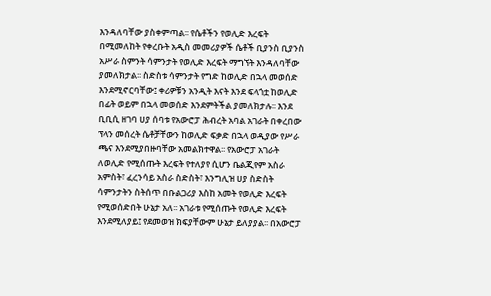እንዳለባቸው ያስቀምጣል፡፡ የሴቶችን የወሊድ እረፍት በሚመለከት የቀረቡት አዲስ መመሪያዎች ሴቶች ቢያንስ ቢያንስ አሥራ ስምንት ሳምንታት የወሊድ እረፍት ማግኘት እንዳለባቸው ያመለክታል፡፡ ስድስቱ ሳምንታት የግድ ከወሊድ በኋላ መወሰድ እንደሚኖርባቸው፤ ቀሪዎቹን አንዲት እናት እንደ ፍላጎቷ ከወሊድ በፊት ወይም በኋላ መወሰድ እንደምትችል ያመለክታሉ፡፡ እንደ ቢቢሲ ዘገባ ሀያ ሰባቱ የአውሮፓ ሕብረት አባል አገራት በቀረበው ፕላን መሰረት ሴቶቻቸውን ከወሊድ ፍቃድ በኋላ ወዲያው የሥራ ጫና እንደሚያበዙባቸው አመልክተዋል፡፡ የአውሮፓ አገራት ለወሊድ የሚሰጡት እረፍት የተለያየ ሲሆን ቤልጂየም አስራ አምስት፣ ፈረንሳይ አስራ ስድስት፣ እንግሊዝ ሀያ ስድስት ሳምንታትን ስትሰጥ በቡልጋሪያ እስከ አመት የወሊድ እረፍት የሚወሰድበት ሁኔታ አለ፡፡ አገራቱ የሚሰጡት የወሊድ እረፍት እንደሚለያይ፤ የደመወዝ ክፍያቸውም ሁኔታ ይለያያል፡፡ በአውሮፓ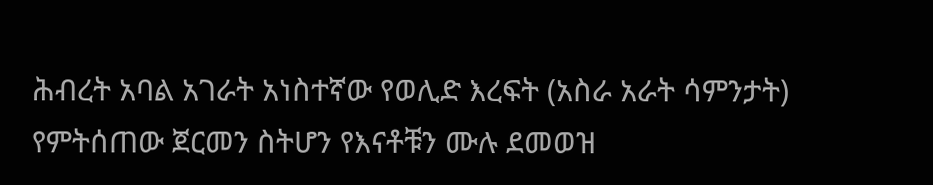ሕብረት አባል አገራት አነስተኛው የወሊድ እረፍት (አስራ አራት ሳምንታት) የምትሰጠው ጀርመን ስትሆን የእናቶቹን ሙሉ ደመወዝ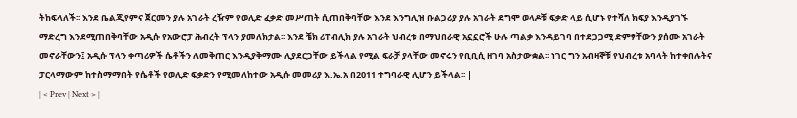ትከፍላለች፡፡ እንደ ቤልጂየምና ጀርመን ያሉ አገራት ረዥም የወሊድ ፈቃድ መሥጠት ሲጠበቅባቸው እንደ እንግሊዝ ቡልጋሪያ ያሉ አገራት ደግሞ ወላዶቹ ፍቃድ ላይ ሲሆኑ የተሻለ ክፍያ እንዲያገኙ ማድረግ እንደሚጠበቅባቸው አዲሱ የአውሮፓ ሕብረት ፕላን ያመለክታል፡፡ እንደ ቼክ ሪፐብሊክ ያሉ አገራት ህብረቱ በማህበራዊ አኗኗሮች ሁሉ ጣልቃ እንዳይገባ በተደጋጋሚ ድምፃቸውን ያሰሙ አገራት መኖራቸውን፤ አዲሱ ፕላን ቀጣሪዎች ሴቶችን ለመቅጠር እንዲያቅማሙ ሊያደርጋቸው ይችላል የሚል ፍራቻ ያላቸው መኖሩን የቢቢሲ ዘገባ አስታውቋል፡፡ ነገር ግን አብዛኞቹ የህብረቱ አባላት ከተቀበሉትና ፓርላማውም ከተስማማበት የሴቶች የወሊድ ፍቃድን የሚመለከተው አዲሱ መመሪያ እ.ኤ.አ በ2011 ተግባራዊ ሊሆን ይችላል፡፡ |
| < Prev | Next > |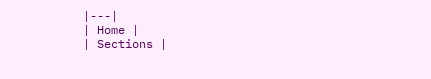|---|
| Home |
| Sections |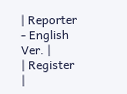| Reporter - English Ver. |
| Register |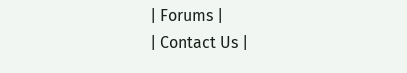| Forums |
| Contact Us |